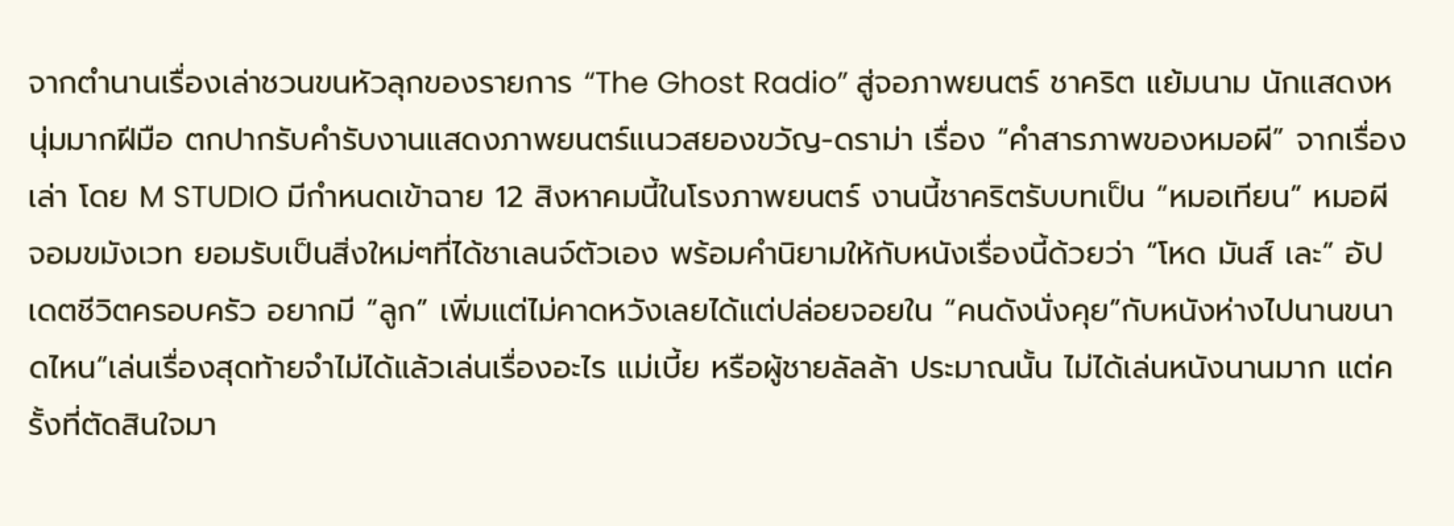จากตำนานเรื่องเล่าชวนขนหัวลุกของรายการ “The Ghost Radio” สู่จอภาพยนตร์ ชาคริต แย้มนาม นักแสดงหนุ่มมากฝีมือ ตกปากรับคำรับงานแสดงภาพยนตร์แนวสยองขวัญ-ดราม่า เรื่อง “คำสารภาพของหมอผี” จากเรื่องเล่า โดย M STUDIO มีกำหนดเข้าฉาย 12 สิงหาคมนี้ในโรงภาพยนตร์ งานนี้ชาคริตรับบทเป็น “หมอเทียน” หมอผีจอมขมังเวท ยอมรับเป็นสิ่งใหม่ๆที่ได้ชาเลนจ์ตัวเอง พร้อมคำนิยามให้กับหนังเรื่องนี้ด้วยว่า “โหด มันส์ เละ” อัปเดตชีวิตครอบครัว อยากมี “ลูก” เพิ่มแต่ไม่คาดหวังเลยได้แต่ปล่อยจอยใน “คนดังนั่งคุย”กับหนังห่างไปนานขนาดไหน“เล่นเรื่องสุดท้ายจำไม่ได้แล้วเล่นเรื่องอะไร แม่เบี้ย หรือผู้ชายลัลล้า ประมาณนั้น ไม่ได้เล่นหนังนานมาก แต่ครั้งที่ตัดสินใจมา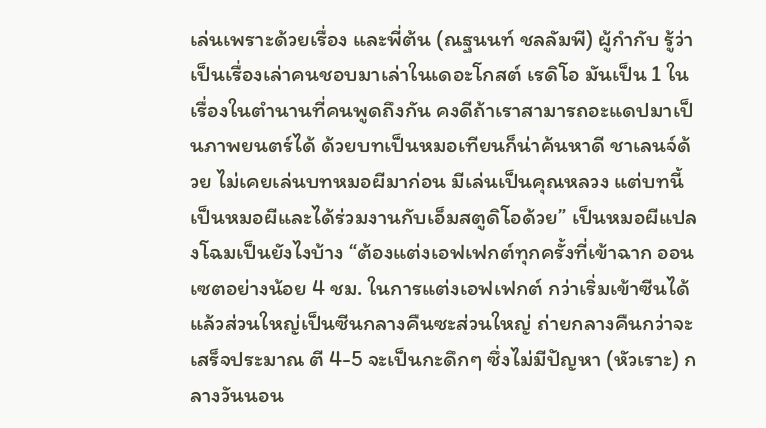เล่นเพราะด้วยเรื่อง และพี่ต้น (ณฐนนท์ ชลลัมพี) ผู้กำกับ รู้ว่าเป็นเรื่องเล่าคนชอบมาเล่าในเดอะโกสต์ เรดิโอ มันเป็น 1 ในเรื่องในตำนานที่คนพูดถึงกัน คงดีถ้าเราสามารถอะแดปมาเป็นภาพยนตร์ได้ ด้วยบทเป็นหมอเทียนก็น่าค้นหาดี ชาเลนจ์ด้วย ไม่เคยเล่นบทหมอผีมาก่อน มีเล่นเป็นคุณหลวง แต่บทนี้เป็นหมอผีและได้ร่วมงานกับเอ็มสตูดิโอด้วย” เป็นหมอผีแปลงโฉมเป็นยังไงบ้าง “ต้องแต่งเอฟเฟกต์ทุกครั้งที่เข้าฉาก ออนเซตอย่างน้อย 4 ชม. ในการแต่งเอฟเฟกต์ กว่าเริ่มเข้าซีนได้ แล้วส่วนใหญ่เป็นซีนกลางคืนซะส่วนใหญ่ ถ่ายกลางคืนกว่าจะเสร็จประมาณ ตี 4-5 จะเป็นกะดึกๆ ซึ่งไม่มีปัญหา (หัวเราะ) กลางวันนอน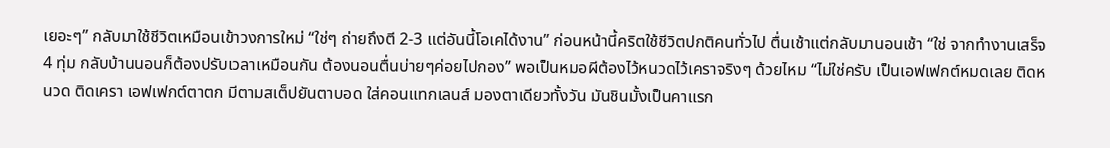เยอะๆ” กลับมาใช้ชีวิตเหมือนเข้าวงการใหม่ “ใช่ๆ ถ่ายถึงตี 2-3 แต่อันนี้โอเคได้งาน” ก่อนหน้านี้คริตใช้ชีวิตปกติคนทั่วไป ตื่นเช้าแต่กลับมานอนเช้า “ใช่ จากทำงานเสร็จ 4 ทุ่ม กลับบ้านนอนก็ต้องปรับเวลาเหมือนกัน ต้องนอนตื่นบ่ายๆค่อยไปกอง” พอเป็นหมอผีต้องไว้หนวดไว้เคราจริงๆ ด้วยไหม “ไม่ใช่ครับ เป็นเอฟเฟกต์หมดเลย ติดหนวด ติดเครา เอฟเฟกต์ตาตก มีตามสเต็ปยันตาบอด ใส่คอนแทกเลนส์ มองตาเดียวทั้งวัน มันชินมั้งเป็นคาแรก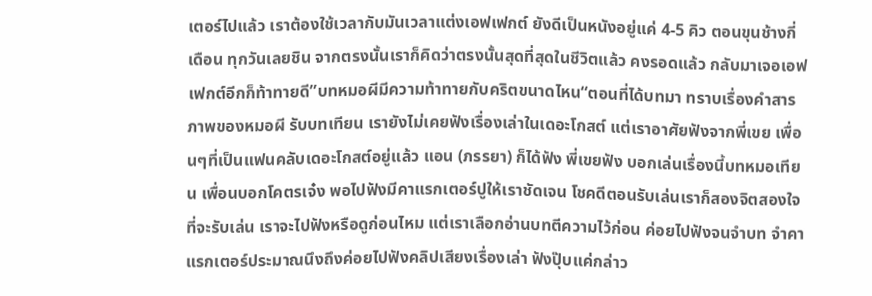เตอร์ไปแล้ว เราต้องใช้เวลากับมันเวลาแต่งเอฟเฟกต์ ยังดีเป็นหนังอยู่แค่ 4-5 คิว ตอนขุนช้างกี่เดือน ทุกวันเลยชิน จากตรงนั้นเราก็คิดว่าตรงนั้นสุดที่สุดในชีวิตแล้ว คงรอดแล้ว กลับมาเจอเอฟเฟกต์อีกก็ท้าทายดี”บทหมอผีมีความท้าทายกับคริตขนาดไหน“ตอนที่ได้บทมา ทราบเรื่องคำสารภาพของหมอผี รับบทเทียน เรายังไม่เคยฟังเรื่องเล่าในเดอะโกสต์ แต่เราอาศัยฟังจากพี่เขย เพื่อนๆที่เป็นแฟนคลับเดอะโกสต์อยู่แล้ว แอน (ภรรยา) ก็ได้ฟัง พี่เขยฟัง บอกเล่นเรื่องนี้บทหมอเทียน เพื่อนบอกโคตรเจ๋ง พอไปฟังมีคาแรกเตอร์ปูให้เราชัดเจน โชคดีตอนรับเล่นเราก็สองจิตสองใจที่จะรับเล่น เราจะไปฟังหรือดูก่อนไหม แต่เราเลือกอ่านบทตีความไว้ก่อน ค่อยไปฟังจนจำบท จำคาแรกเตอร์ประมาณนึงถึงค่อยไปฟังคลิปเสียงเรื่องเล่า ฟังปุ๊บแค่กล่าว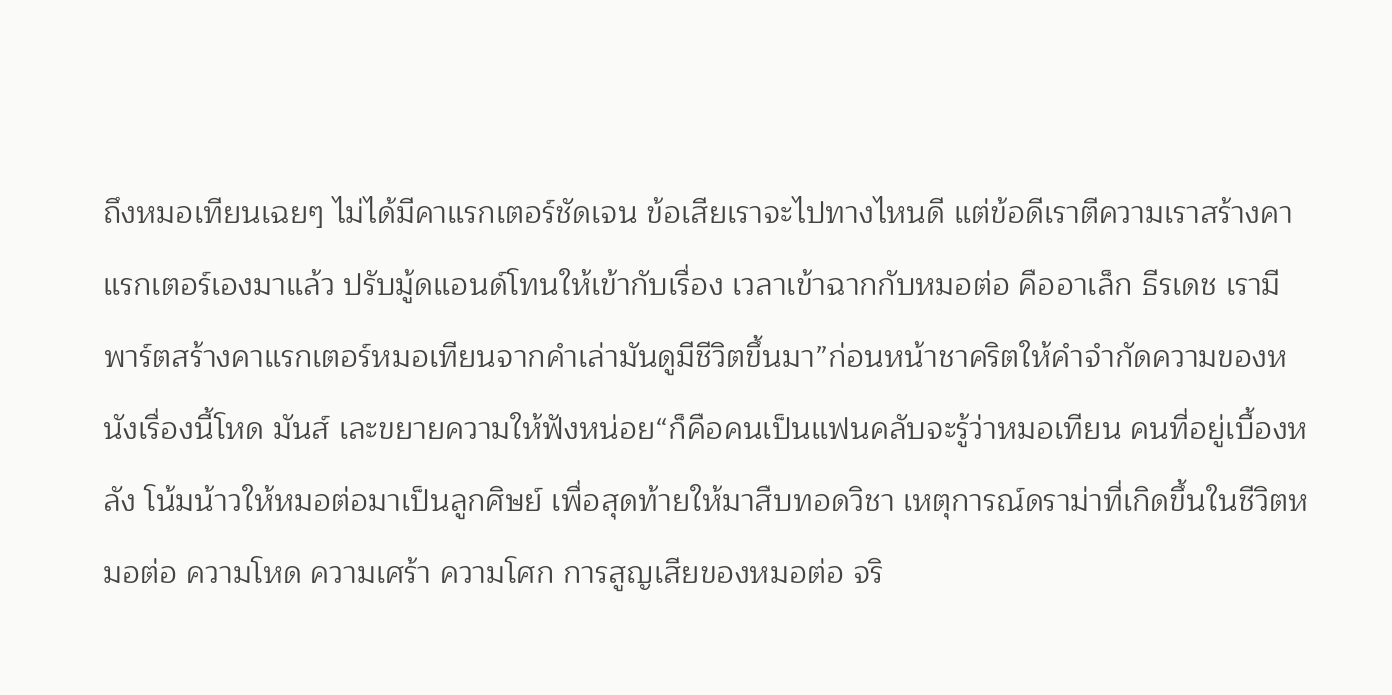ถึงหมอเทียนเฉยๆ ไม่ได้มีคาแรกเตอร์ชัดเจน ข้อเสียเราจะไปทางไหนดี แต่ข้อดีเราตีความเราสร้างคาแรกเตอร์เองมาแล้ว ปรับมู้ดแอนด์โทนให้เข้ากับเรื่อง เวลาเข้าฉากกับหมอต่อ คืออาเล็ก ธีรเดช เรามีพาร์ตสร้างคาแรกเตอร์หมอเทียนจากคำเล่ามันดูมีชีวิตขึ้นมา”ก่อนหน้าชาคริตให้คำจำกัดความของหนังเรื่องนี้โหด มันส์ เละขยายความให้ฟังหน่อย“ก็คือคนเป็นแฟนคลับจะรู้ว่าหมอเทียน คนที่อยู่เบื้องหลัง โน้มน้าวให้หมอต่อมาเป็นลูกศิษย์ เพื่อสุดท้ายให้มาสืบทอดวิชา เหตุการณ์ดราม่าที่เกิดขึ้นในชีวิตหมอต่อ ความโหด ความเศร้า ความโศก การสูญเสียของหมอต่อ จริ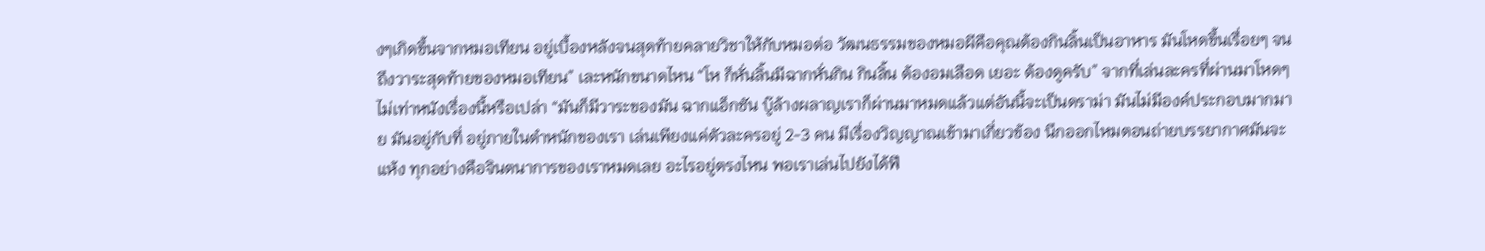งๆเกิดขึ้นจากหมอเทียน อยู่เบื้องหลังจนสุดท้ายคลายวิชาให้กับหมอต่อ วัฒนธรรมของหมอผีคือคุณต้องกินลิ้นเป็นอาหาร มันโหดขึ้นเรื่อยๆ จนถึงวาระสุดท้ายของหมอเทียน” เละหนักขนาดไหน “โห ก็หั่นลิ้นมีฉากหั่นกิน กินลิ้น ต้องอมเลือด เยอะ ต้องดูครับ” จากที่เล่นละครที่ผ่านมาโหดๆ ไม่เท่าหนังเรื่องนี้หรือเปล่า “มันก็มีวาระของมัน ฉากแอ็กชัน บู๊ล้างผลาญเราก็ผ่านมาหมดแล้วแต่อันนี้จะเป็นดราม่า มันไม่มีองค์ประกอบมากมาย มันอยู่กับที่ อยู่ภายในตำหนักของเรา เล่นเพียงแค่ตัวละครอยู่ 2-3 คน มีเรื่องวิญญาณเข้ามาเกี่ยวข้อง นึกออกไหมตอนถ่ายบรรยากาศมันจะแห้ง ทุกอย่างคือจินตนาการของเราหมดเลย อะไรอยู่ตรงไหน พอเราเล่นไปยังได้ฟี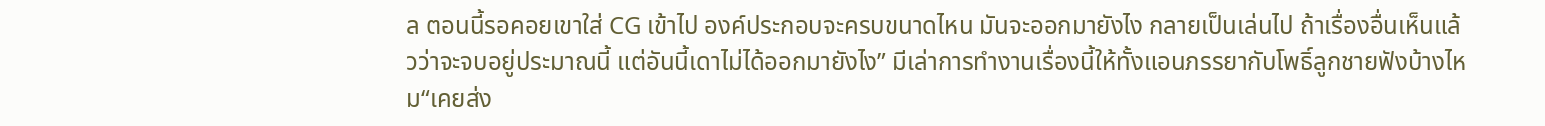ล ตอนนี้รอคอยเขาใส่ CG เข้าไป องค์ประกอบจะครบขนาดไหน มันจะออกมายังไง กลายเป็นเล่นไป ถ้าเรื่องอื่นเห็นแล้วว่าจะจบอยู่ประมาณนี้ แต่อันนี้เดาไม่ได้ออกมายังไง” มีเล่าการทำงานเรื่องนี้ให้ทั้งแอนภรรยากับโพธิ์ลูกชายฟังบ้างไหม“เคยส่ง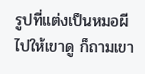รูปที่แต่งเป็นหมอผีไปให้เขาดู ก็ถามเขา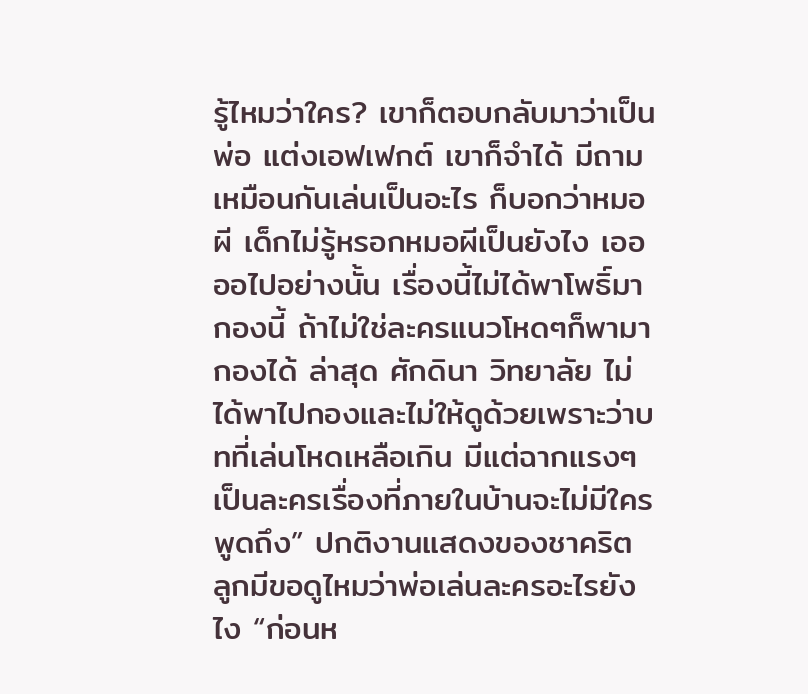รู้ไหมว่าใคร? เขาก็ตอบกลับมาว่าเป็นพ่อ แต่งเอฟเฟกต์ เขาก็จำได้ มีถามเหมือนกันเล่นเป็นอะไร ก็บอกว่าหมอผี เด็กไม่รู้หรอกหมอผีเป็นยังไง เออออไปอย่างนั้น เรื่องนี้ไม่ได้พาโพธิ์มากองนี้ ถ้าไม่ใช่ละครแนวโหดๆก็พามากองได้ ล่าสุด ศักดินา วิทยาลัย ไม่ได้พาไปกองและไม่ให้ดูด้วยเพราะว่าบทที่เล่นโหดเหลือเกิน มีแต่ฉากแรงๆเป็นละครเรื่องที่ภายในบ้านจะไม่มีใครพูดถึง” ปกติงานแสดงของชาคริต ลูกมีขอดูไหมว่าพ่อเล่นละครอะไรยังไง “ก่อนห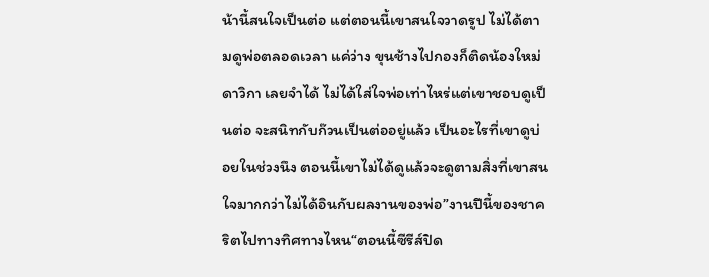น้านี้สนใจเป็นต่อ แต่ตอนนี้เขาสนใจวาดรูป ไม่ได้ตามดูพ่อตลอดเวลา แค่ว่าง ขุนช้างไปกองก็ติดน้องใหม่ ดาวิกา เลยจำได้ ไม่ได้ใส่ใจพ่อเท่าไหร่แต่เขาชอบดูเป็นต่อ จะสนิทกับก๊วนเป็นต่ออยู่แล้ว เป็นอะไรที่เขาดูบ่อยในช่วงนึง ตอนนี้เขาไม่ได้ดูแล้วจะดูตามสิ่งที่เขาสนใจมากกว่าไม่ได้อินกับผลงานของพ่อ”งานปีนี้ของชาคริตไปทางทิศทางไหน“ตอนนี้ซีรีส์ปิด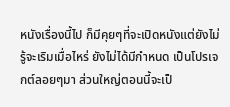หนังเรื่องนี้ไป ก็มีคุยๆที่จะเปิดหนังแต่ยังไม่รู้จะเริมเมื่อไหร่ ยังไม่ได้มีกำหนด เป็นโปรเจกต์ลอยๆมา ส่วนใหญ่ตอนนี้จะเป็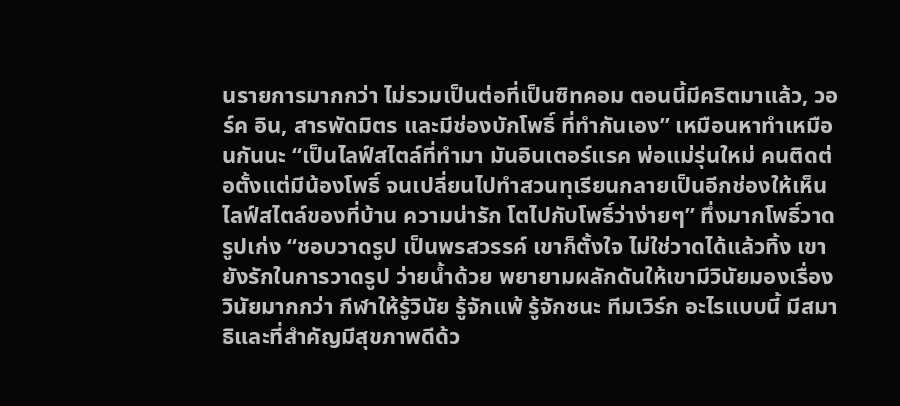นรายการมากกว่า ไม่รวมเป็นต่อที่เป็นซิทคอม ตอนนี้มีคริตมาแล้ว, วอร์ค อิน, สารพัดมิตร และมีช่องบักโพธิ์ ที่ทำกันเอง” เหมือนหาทำเหมือนกันนะ “เป็นไลฟ์สไตล์ที่ทำมา มันอินเตอร์แรค พ่อแม่รุ่นใหม่ คนติดต่อตั้งแต่มีน้องโพธิ์ จนเปลี่ยนไปทำสวนทุเรียนกลายเป็นอีกช่องให้เห็นไลฟ์สไตล์ของที่บ้าน ความน่ารัก โตไปกับโพธิ์ว่าง่ายๆ” ทึ่งมากโพธิ์วาดรูปเก่ง “ชอบวาดรูป เป็นพรสวรรค์ เขาก็ตั้งใจ ไม่ใช่วาดได้แล้วทิ้ง เขายังรักในการวาดรูป ว่ายน้ำด้วย พยายามผลักดันให้เขามีวินัยมองเรื่องวินัยมากกว่า กีฬาให้รู้วินัย รู้จักแพ้ รู้จักชนะ ทีมเวิร์ก อะไรแบบนี้ มีสมาธิและที่สำคัญมีสุขภาพดีด้ว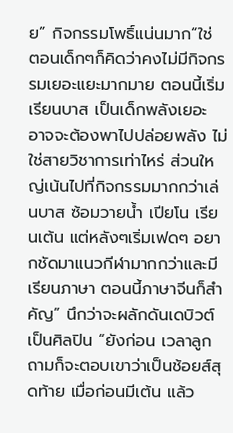ย” กิจกรรมโพธิ์แน่นมาก“ใช่ ตอนเด็กๆก็คิดว่าคงไม่มีกิจกรรมเยอะแยะมากมาย ตอนนี้เริ่มเรียนบาส เป็นเด็กพลังเยอะ อาจจะต้องพาไปปล่อยพลัง ไม่ใช่สายวิชาการเท่าไหร่ ส่วนใหญ่เน้นไปที่กิจกรรมมากกว่าเล่นบาส ซ้อมวายน้ำ เปียโน เรียนเต้น แต่หลังๆเริ่มเฟดๆ อยากชัดมาแนวกีฬามากกว่าและมีเรียนภาษา ตอนนี้ภาษาจีนก็สำคัญ” นึกว่าจะผลักดันเดบิวต์เป็นศิลปิน “ยังก่อน เวลาลูกถามก็จะตอบเขาว่าเป็นช้อยส์สุดท้าย เมื่อก่อนมีเต้น แล้ว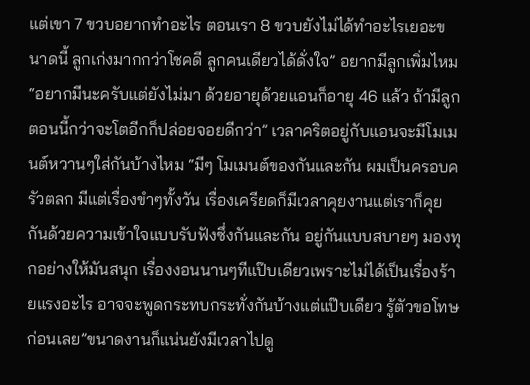แต่เขา 7 ขวบอยากทำอะไร ตอนเรา 8 ขวบยังไม่ได้ทำอะไรเยอะขนาดนี้ ลูกเก่งมากกว่าโชคดี ลูกคนเดียวได้ดั่งใจ” อยากมีลูกเพิ่มไหม“อยากมีนะครับแต่ยังไม่มา ด้วยอายุด้วยแอนก็อายุ 46 แล้ว ถ้ามีลูกตอนนี้กว่าจะโตอีกก็ปล่อยจอยดีกว่า” เวลาคริตอยู่กับแอนจะมีโมเมนต์หวานๆใส่กันบ้างไหม “มีๆ โมเมนต์ของกันและกัน ผมเป็นครอบครัวตลก มีแต่เรื่องขำๆทั้งวัน เรื่องเครียดก็มีเวลาคุยงานแต่เราก็คุยกันด้วยความเข้าใจแบบรับฟังซึ่งกันและกัน อยู่กันแบบสบายๆ มองทุกอย่างให้มันสนุก เรื่องงอนนานๆทีแป๊บเดียวเพราะไม่ได้เป็นเรื่องร้ายแรงอะไร อาจจะพูดกระทบกระทั่งกันบ้างแต่แป๊บเดียว รู้ตัวขอโทษก่อนเลย”ขนาดงานก็แน่นยังมีเวลาไปดู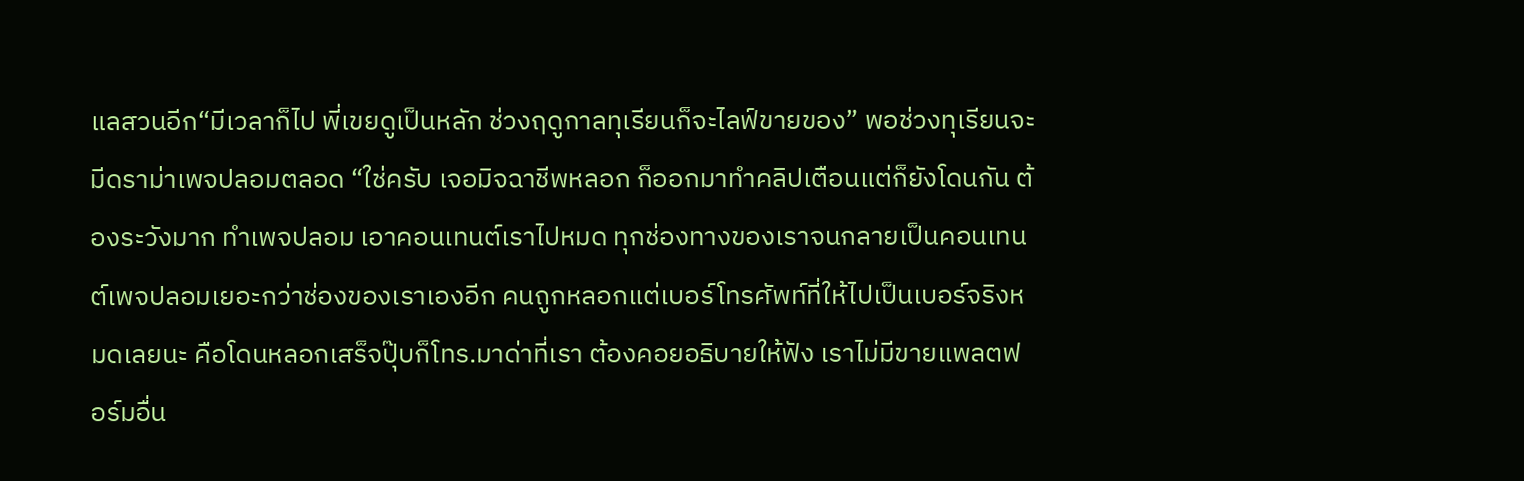แลสวนอีก“มีเวลาก็ไป พี่เขยดูเป็นหลัก ช่วงฤดูกาลทุเรียนก็จะไลฟ์ขายของ” พอช่วงทุเรียนจะมีดราม่าเพจปลอมตลอด “ใช่ครับ เจอมิจฉาชีพหลอก ก็ออกมาทำคลิปเตือนแต่ก็ยังโดนกัน ต้องระวังมาก ทำเพจปลอม เอาคอนเทนต์เราไปหมด ทุกช่องทางของเราจนกลายเป็นคอนเทนต์เพจปลอมเยอะกว่าช่องของเราเองอีก คนถูกหลอกแต่เบอร์โทรศัพท์ที่ให้ไปเป็นเบอร์จริงหมดเลยนะ คือโดนหลอกเสร็จปุ๊บก็โทร.มาด่าที่เรา ต้องคอยอธิบายให้ฟัง เราไม่มีขายแพลตฟอร์มอื่น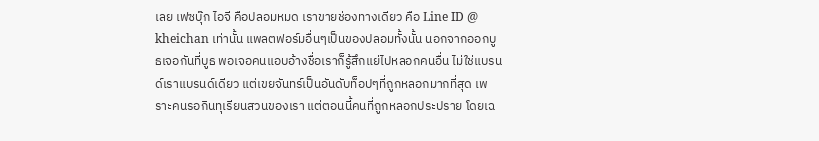เลย เฟซบุ๊ก ไอจี คือปลอมหมด เราขายช่องทางเดียว คือ Line ID @ kheichan เท่านั้น แพลตฟอร์มอื่นๆเป็นของปลอมทั้งนั้น นอกจากออกบูธเจอกันที่บูธ พอเจอคนแอบอ้างชื่อเราก็รู้สึกแย่ไปหลอกคนอื่น ไม่ใช่แบรนด์เราแบรนด์เดียว แต่เขยจันทร์เป็นอันดับท็อปๆที่ถูกหลอกมากที่สุด เพราะคนรอกินทุเรียนสวนของเรา แต่ตอนนี้คนที่ถูกหลอกประปราย โดยเฉ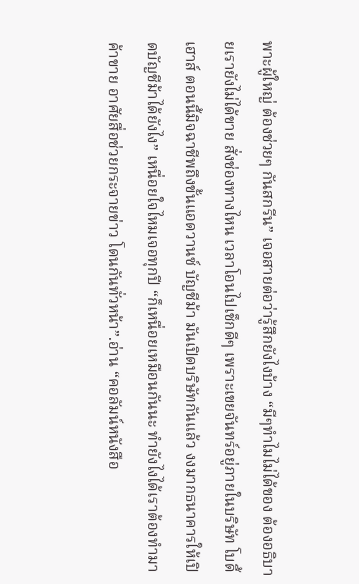พาะผู้ใหญ่ ต้องช่วยๆ กันสกรีน” เจอสายต่อว่ารู้สึกยังไงบ้าง “มีๆทำไมไม่ได้ของ ต้องอธิบายเรายังไม่ได้ขาย สั่งช่องทางไหน เวลาโอนไปเช็กดีๆ เพราะเขยจันทร์อยู่ภายในบริษัท โบดี้ เฮาส์ ตอนนี้มิจฉาชีพถึงขั้นแอดวานซ์ บัญชีม้า มันเปิดบริษัทกันแล้ว งงมากธนาคารให้เปิดบัญชีม้าได้ยังไง” เหนื่อยใจไหมเจอทุกปี “ก็เหนื่อยเหมือนกันนะ ทำยังไงได้เราต้องทำมาค้าขาย อาศัยสื่อช่วยกระจายข่าว โดนกันทั่วหน้า”.อ่าน “คอลัมน์หนังสือ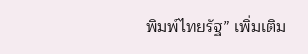พิมพ์ไทยรัฐ” เพิ่มเติม